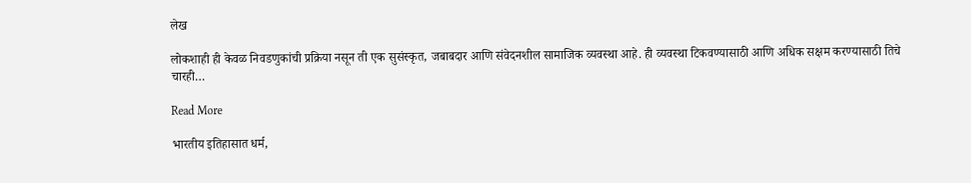लेख

लोकशाही ही केवळ निवडणुकांची प्रक्रिया नसून ती एक सुसंस्कृत, जबाबदार आणि संवेदनशील सामाजिक व्यवस्था आहे. ही व्यवस्था टिकवण्यासाठी आणि अधिक सक्षम करण्यासाठी तिचे चारही…

Read More

भारतीय इतिहासात धर्म,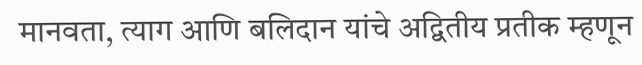मानवता, त्याग आणि बलिदान यांचे अद्वितीय प्रतीक म्हणून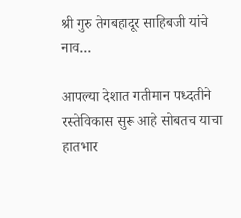श्री गुरु तेगबहादूर साहिबजी यांचे नाव…

आपल्या देशात गतीमान पध्दतीने रस्तेविकास सुरू आहे सोबतच याचा हातभार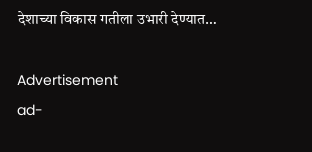देशाच्या विकास गतीला उभारी देण्यात…

Advertisement
ad-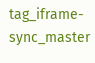tag_iframe-sync_master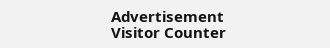Advertisement
Visitor Counter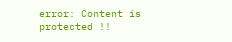error: Content is protected !!